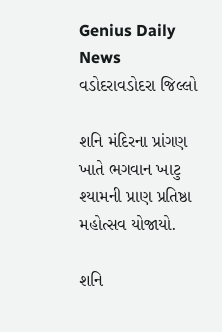Genius Daily News
વડોદરાવડોદરા જિલ્લો

શનિ મંદિરના પ્રાંગણ ખાતે ભગવાન ખાટુ શ્યામની પ્રાણ પ્રતિષ્ઠા મહોત્સવ યોજાયો.

શનિ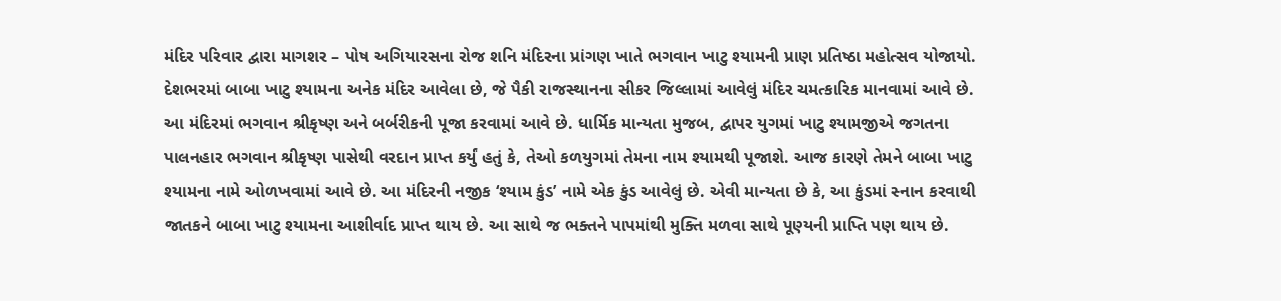મંદિર પરિવાર દ્વારા માગશર – પોષ અગિયારસના રોજ શનિ મંદિરના પ્રાંગણ ખાતે ભગવાન ખાટુ શ્યામની પ્રાણ પ્રતિષ્ઠા મહોત્સવ યોજાયો. દેશભરમાં બાબા ખાટુ શ્યામના અનેક મંદિર આવેલા છે, જે પૈકી રાજસ્થાનના સીકર જિલ્લામાં આવેલું મંદિર ચમત્કારિક માનવામાં આવે છે. આ મંદિરમાં ભગવાન શ્રીકૃષ્ણ અને બર્બરીકની પૂજા કરવામાં આવે છે. ધાર્મિક માન્યતા મુજબ, દ્વાપર યુગમાં ખાટુ શ્યામજીએ જગતના પાલનહાર ભગવાન શ્રીકૃષ્ણ પાસેથી વરદાન પ્રાપ્ત કર્યું હતું કે, તેઓ કળયુગમાં તેમના નામ શ્યામથી પૂજાશે. આજ કારણે તેમને બાબા ખાટુ શ્યામના નામે ઓળખવામાં આવે છે. આ મંદિરની નજીક ‘શ્યામ કુંડ’ નામે એક કુંડ આવેલું છે. એવી માન્યતા છે કે, આ કુંડમાં સ્નાન કરવાથી જાતકને બાબા ખાટુ શ્યામના આશીર્વાદ પ્રાપ્ત થાય છે. આ સાથે જ ભક્તને પાપમાંથી મુક્તિ મળવા સાથે પૂણ્યની પ્રાપ્તિ પણ થાય છે.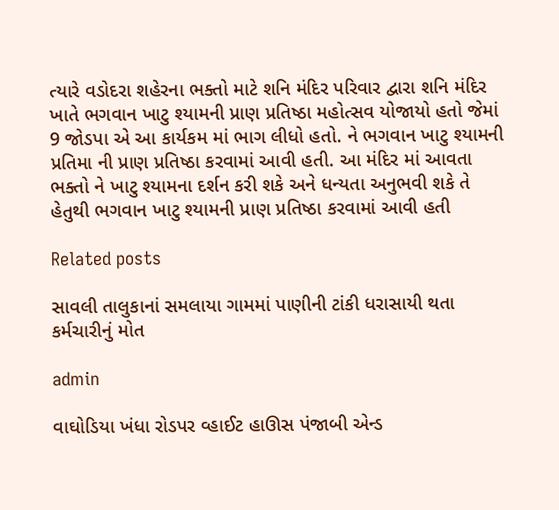ત્યારે વડોદરા શહેરના ભક્તો માટે શનિ મંદિર પરિવાર દ્વારા શનિ મંદિર ખાતે ભગવાન ખાટુ શ્યામની પ્રાણ પ્રતિષ્ઠા મહોત્સવ યોજાયો હતો જેમાં 9 જોડપા એ આ કાર્યકમ માં ભાગ લીધો હતો. ને ભગવાન ખાટુ શ્યામની પ્રતિમા ની પ્રાણ પ્રતિષ્ઠા કરવામાં આવી હતી. આ મંદિર માં આવતા ભક્તો ને ખાટુ શ્યામના દર્શન કરી શકે અને ધન્યતા અનુભવી શકે તે હેતુથી ભગવાન ખાટુ શ્યામની પ્રાણ પ્રતિષ્ઠા કરવામાં આવી હતી

Related posts

સાવલી તાલુકાનાં સમલાયા ગામમાં પાણીની ટાંકી ધરાસાયી થતા કર્મચારીનું મોત

admin

વાઘોડિયા ખંધા રોડપર વ્હાઈટ હાઊસ પંજાબી એન્ડ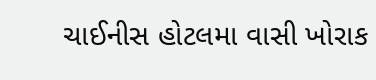ચાઈનીસ હોટલમા વાસી ખોરાક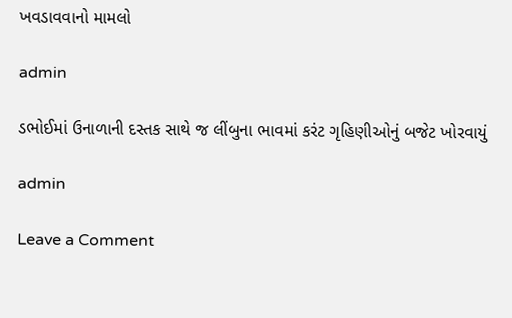ખવડાવવાનો મામલો

admin

ડભોઈમાં ઉનાળાની દસ્તક સાથે જ લીંબુના ભાવમાં કરંટ ગૃહિણીઓનું બજેટ ખોરવાયું

admin

Leave a Comment